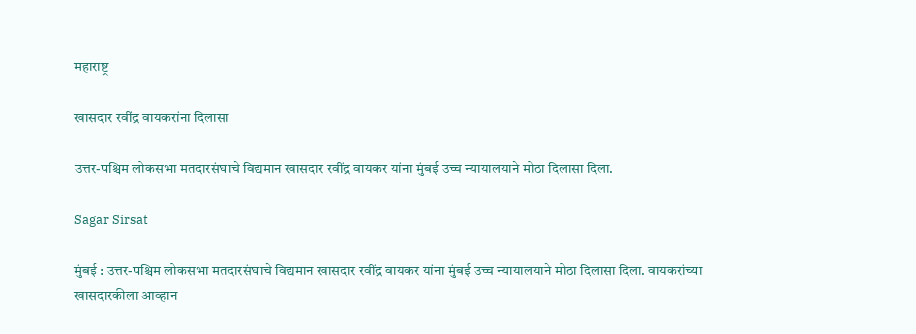महाराष्ट्र

खासदार रवींद्र वायकरांना दिलासा

उत्तर-पश्चिम लोकसभा मतदारसंघाचे विद्यमान खासदार रवींद्र वायकर यांना मुंबई उच्च न्यायालयाने मोठा दिलासा दिला.

Sagar Sirsat

मुंबई : उत्तर-पश्चिम लोकसभा मतदारसंघाचे विद्यमान खासदार रवींद्र वायकर यांना मुंबई उच्च न्यायालयाने मोठा दिलासा दिला. वायकरांच्या खासदारकीला आव्हान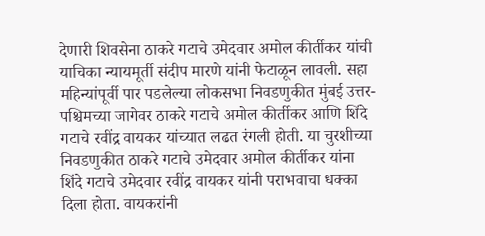देणारी शिवसेना ठाकरे गटाचे उमेदवार अमोल कीर्तीकर यांची याचिका न्यायमूर्ती संदीप मारणे यांनी फेटाळून लावली. सहा महिन्यांपूर्वी पार पडलेल्या लोकसभा निवडणुकीत मुंबई उत्तर-पश्चिमच्या जागेवर ठाकरे गटाचे अमोल कीर्तीकर आणि शिंदे गटाचे रवींद्र वायकर यांच्यात लढत रंगली होती. या चुरशीच्या निवडणुकीत ठाकरे गटाचे उमेदवार अमोल कीर्तीकर यांना शिंदे गटाचे उमेदवार रवींद्र वायकर यांनी पराभवाचा धक्का दिला होता. वायकरांनी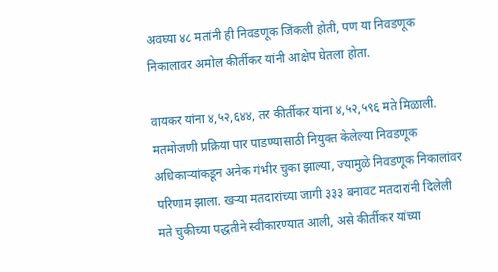अवघ्या ४८ मतांनी ही निवडणूक जिंकली होती, पण या निवडणूक निकालावर अमोल कीर्तीकर यांनी आक्षेप घेतला होता.

वायकर यांना ४,५२,६४४, तर कीर्तीकर यांना ४,५२,५९६ मते मिळाली. मतमोजणी प्रक्रिया पार पाडण्यासाठी नियुक्त केलेल्या निवडणूक अधिकाऱ्यांकडून अनेक गंभीर चुका झाल्या, ज्यामुळे निवडणूक निकालांवर परिणाम झाला. खऱ्या मतदारांच्या जागी ३३३ बनावट मतदारांनी दिलेली मते चुकीच्या पद्धतीने स्वीकारण्यात आली, असे कीर्तीकर यांच्या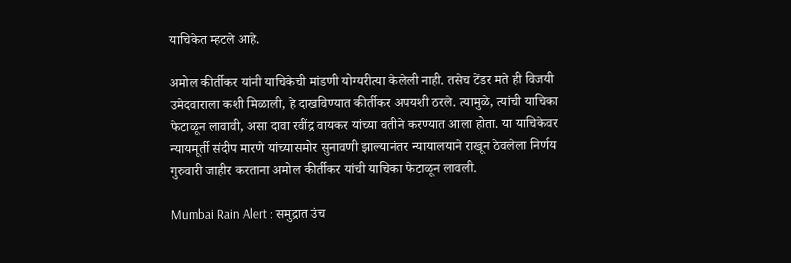याचिकेत म्हटले आहे.

अमोल कीर्तीकर यांनी याचिकेची मांडणी योग्यरीत्या केलेली नाही. तसेच टेंडर मते ही विजयी उमेदवाराला कशी मिळाली, हे दाखविण्यात कीर्तीकर अपयशी ठरले. त्यामुळे, त्यांची याचिका फेटाळून लावावी, असा दावा रवींद्र वायकर यांच्या वतीने करण्यात आला होता. या याचिकेवर न्यायमूर्ती संदीप मारणे यांच्यासमोर सुनावणी झाल्यानंतर न्यायालयाने राखून ठेवलेला निर्णय गुरुवारी जाहीर करताना अमोल कीर्तीकर यांची याचिका फेटाळून लावली.

Mumbai Rain Alert : समुद्रात उंच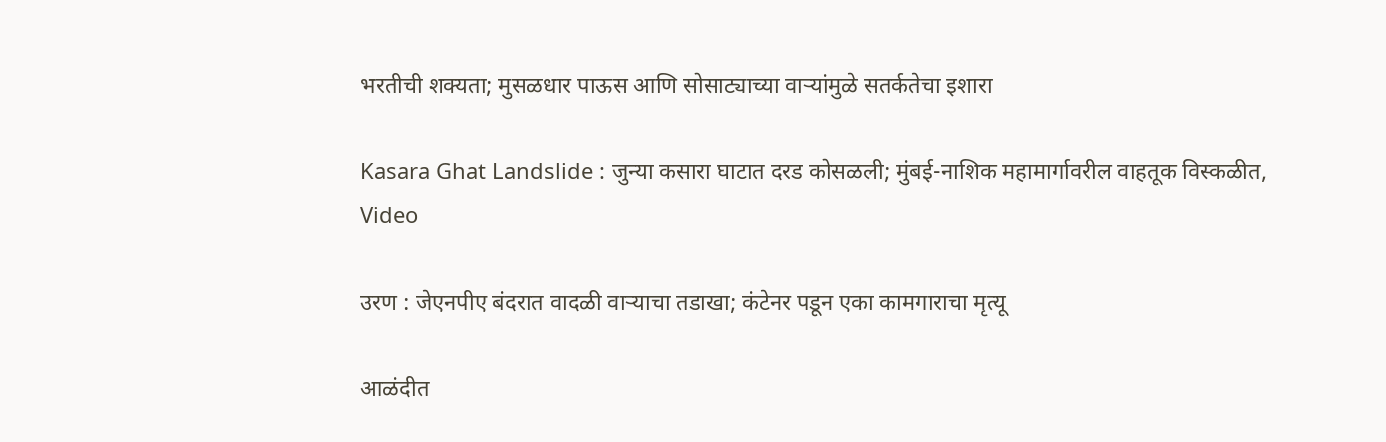भरतीची शक्यता; मुसळधार पाऊस आणि सोसाट्याच्या वाऱ्यांमुळे सतर्कतेचा इशारा

Kasara Ghat Landslide : जुन्या कसारा घाटात दरड कोसळली; मुंबई-नाशिक महामार्गावरील वाहतूक विस्कळीत, Video

उरण : जेएनपीए बंदरात वादळी वाऱ्याचा तडाखा; कंटेनर पडून एका कामगाराचा मृत्यू

आळंदीत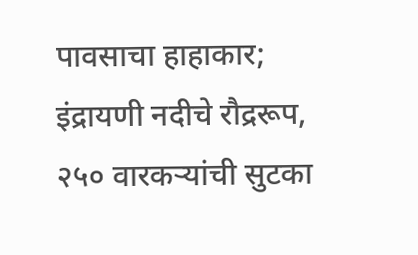पावसाचा हाहाकार; इंद्रायणी नदीचे रौद्ररूप, २५० वारकऱ्यांची सुटका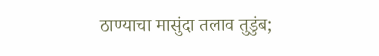ठाण्याचा मासुंदा तलाव तुडुंब;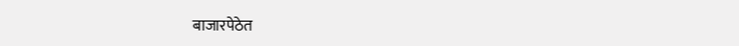बाजारपेठेत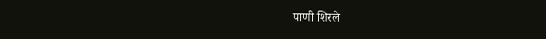पाणी शिरले